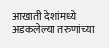आखाती देशांमध्ये अडकलेल्या तरुणांच्या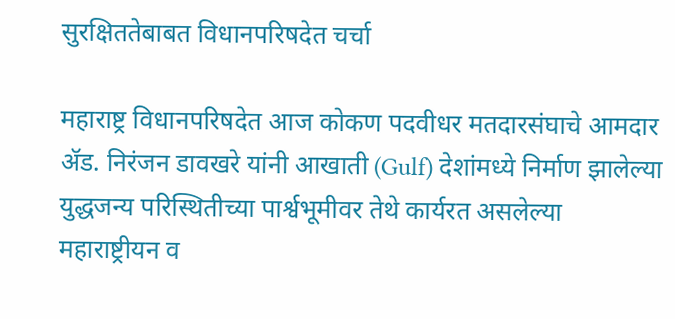सुरक्षिततेबाबत विधानपरिषदेत चर्चा

महाराष्ट्र विधानपरिषदेत आज कोकण पदवीधर मतदारसंघाचे आमदार ॲड. निरंजन डावखरे यांनी आखाती (Gulf) देशांमध्ये निर्माण झालेल्या युद्धजन्य परिस्थितीच्या पार्श्वभूमीवर तेथे कार्यरत असलेल्या महाराष्ट्रीयन व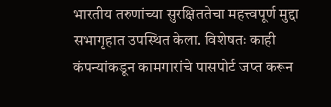भारतीय तरुणांच्या सुरक्षिततेचा महत्त्वपूर्ण मुद्दा सभागृहात उपस्थित केला. विशेषतः काही कंपन्यांकडून कामगारांचे पासपोर्ट जप्त करून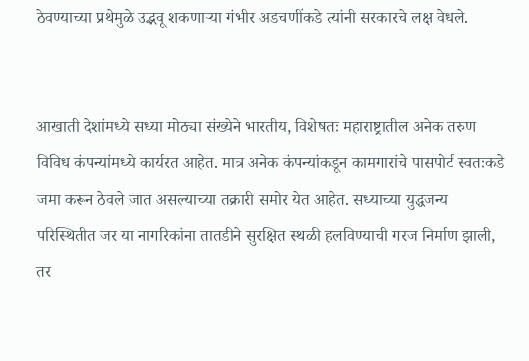ठेवण्याच्या प्रथेमुळे उद्भवू शकणाऱ्या गंभीर अडचणींकडे त्यांनी सरकारचे लक्ष वेधले.


आखाती देशांमध्ये सध्या मोठ्या संख्येने भारतीय, विशेषतः महाराष्ट्रातील अनेक तरुण विविध कंपन्यांमध्ये कार्यरत आहेत. मात्र अनेक कंपन्यांकडून कामगारांचे पासपोर्ट स्वतःकडे जमा करून ठेवले जात असल्याच्या तक्रारी समोर येत आहेत. सध्याच्या युद्धजन्य परिस्थितीत जर या नागरिकांना तातडीने सुरक्षित स्थळी हलविण्याची गरज निर्माण झाली, तर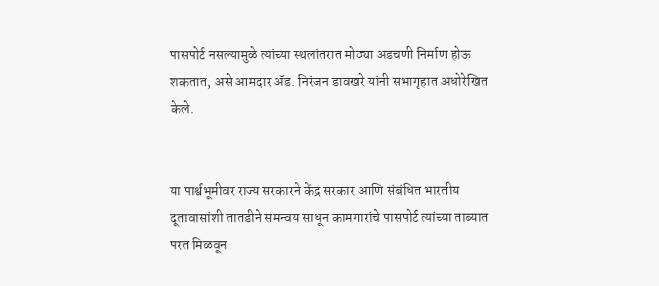पासपोर्ट नसल्यामुळे त्यांच्या स्थलांतरात मोठ्या अडचणी निर्माण होऊ शकतात, असे आमदार ॲड. निरंजन डावखरे यांनी सभागृहात अधोरेखित केले.


या पार्श्वभूमीवर राज्य सरकारने केंद्र सरकार आणि संबंधित भारतीय दूतावासांशी तातडीने समन्वय साधून कामगारांचे पासपोर्ट त्यांच्या ताब्यात परत मिळवून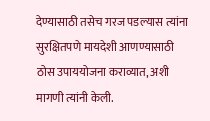देण्यासाठी तसेच गरज पडल्यास त्यांना सुरक्षितपणे मायदेशी आणण्यासाठी ठोस उपाययोजना कराव्यात, अशी मागणी त्यांनी केली.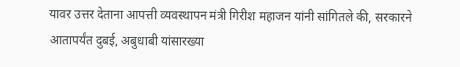यावर उत्तर देताना आपत्ती व्यवस्थापन मंत्री गिरीश महाजन यांनी सांगितले की, सरकारने आतापर्यंत दुबई, अबुधाबी यांसारख्या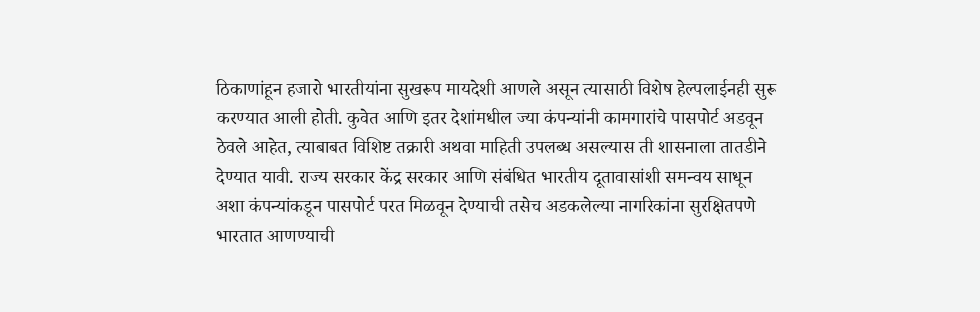ठिकाणांहून हजारो भारतीयांना सुखरूप मायदेशी आणले असून त्यासाठी विशेष हेल्पलाईनही सुरू करण्यात आली होती. कुवेत आणि इतर देशांमधील ज्या कंपन्यांनी कामगारांचे पासपोर्ट अडवून ठेवले आहेत, त्याबाबत विशिष्ट तक्रारी अथवा माहिती उपलब्ध असल्यास ती शासनाला तातडीने देण्यात यावी. राज्य सरकार केंद्र सरकार आणि संबंधित भारतीय दूतावासांशी समन्वय साधून अशा कंपन्यांकडून पासपोर्ट परत मिळवून देण्याची तसेच अडकलेल्या नागरिकांना सुरक्षितपणे भारतात आणण्याची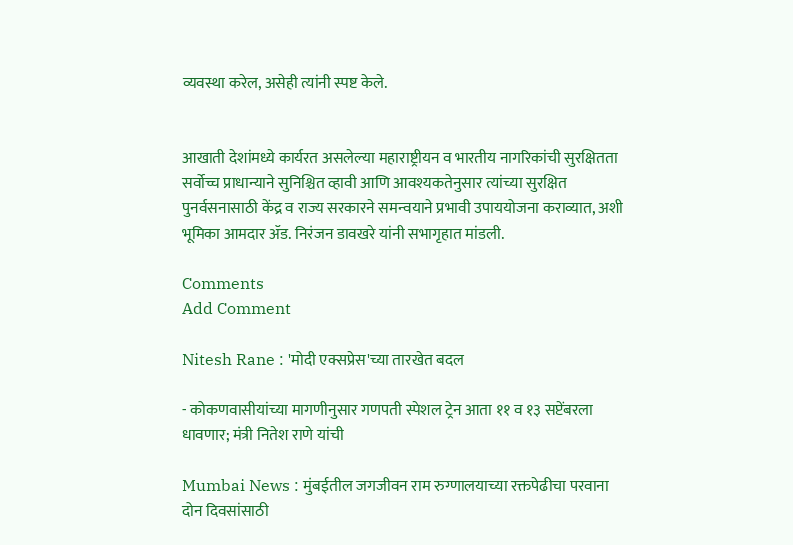व्यवस्था करेल, असेही त्यांनी स्पष्ट केले.


आखाती देशांमध्ये कार्यरत असलेल्या महाराष्ट्रीयन व भारतीय नागरिकांची सुरक्षितता सर्वोच्च प्राधान्याने सुनिश्चित व्हावी आणि आवश्यकतेनुसार त्यांच्या सुरक्षित पुनर्वसनासाठी केंद्र व राज्य सरकारने समन्वयाने प्रभावी उपाययोजना कराव्यात, अशी भूमिका आमदार ॲड. निरंजन डावखरे यांनी सभागृहात मांडली.

Comments
Add Comment

Nitesh Rane : 'मोदी एक्सप्रेस'च्या तारखेत बदल

- कोकणवासीयांच्या मागणीनुसार गणपती स्पेशल ट्रेन आता ११ व १३ सप्टेंबरला धावणार; मंत्री नितेश राणे यांची

Mumbai News : मुंबईतील जगजीवन राम रुग्णालयाच्या रक्तपेढीचा परवाना दोन दिवसांसाठी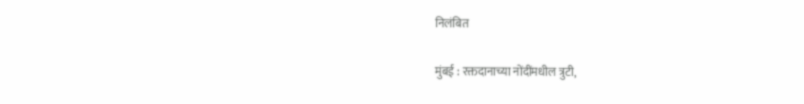निलंबित

मुंबई : रक्तदानाच्या नोंदींमधील त्रुटी,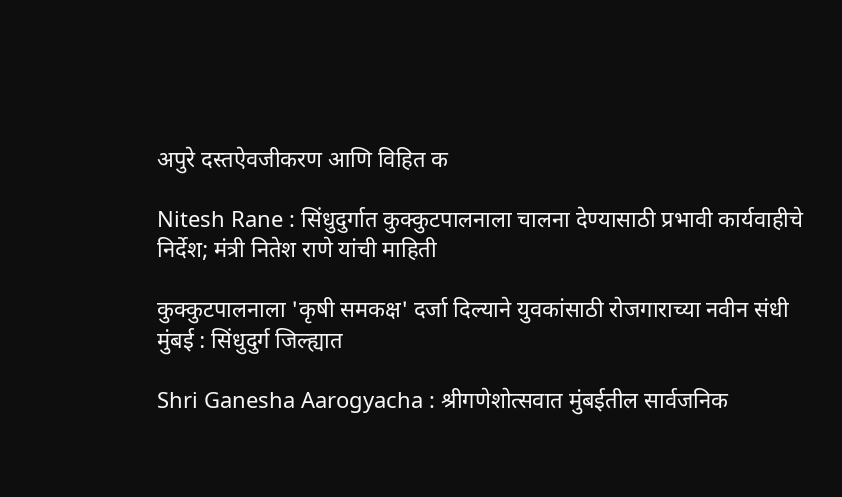अपुरे दस्तऐवजीकरण आणि विहित क

Nitesh Rane : सिंधुदुर्गात कुक्कुटपालनाला चालना देण्यासाठी प्रभावी कार्यवाहीचे निर्देश; मंत्री नितेश राणे यांची माहिती

कुक्कुटपालनाला 'कृषी समकक्ष' दर्जा दिल्याने युवकांसाठी रोजगाराच्या नवीन संधी मुंबई : सिंधुदुर्ग जिल्ह्यात

Shri Ganesha Aarogyacha : श्रीगणेशोत्सवात मुंबईतील सार्वजनिक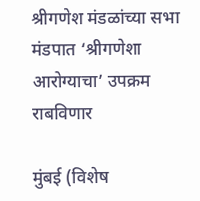श्रीगणेश मंडळांच्या सभा मंडपात ‘श्रीगणेशा आरोग्याचा’ उपक्रम राबविणार

मुंबई (विशेष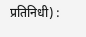प्रतिनिधी) :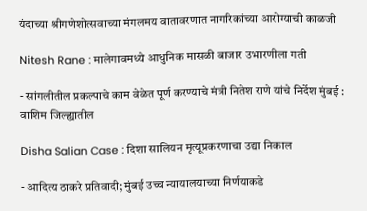यंदाच्या श्रीगणेशोत्सवाच्या मंगलमय वातावरणात नागरिकांच्या आरोग्याची काळजी

Nitesh Rane : मालेगावमध्ये आधुनिक मासळी बाजार उभारणीला गती

- सांगलीतील प्रकल्पाचे काम वेळेत पूर्ण करण्याचे मंत्री नितेश राणे यांचे निर्देश मुंबई : वाशिम जिल्ह्यातील

Disha Salian Case : दिशा सालियन मृत्यूप्रकरणाचा उद्या निकाल

- आदित्य ठाकरे प्रतिवादी; मुंबई उच्च न्यायालयाच्या निर्णयाकडे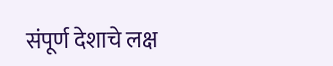संपूर्ण देशाचे लक्ष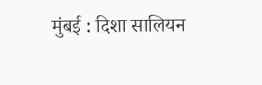मुंबई : दिशा सालियन